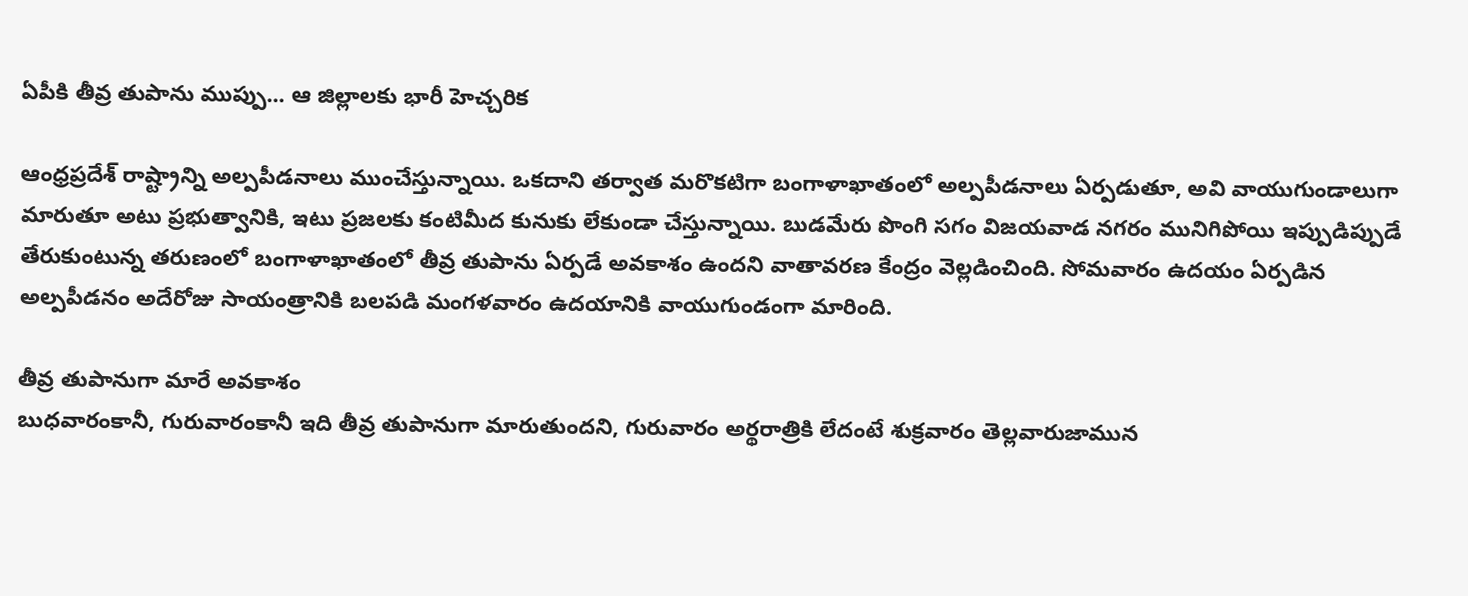ఏపీకి తీవ్ర తుపాను ముప్పు... ఆ జిల్లాలకు భారీ హెచ్చరిక

ఆంధ్రప్రదేశ్ రాష్ట్రాన్ని అల్పపీడనాలు ముంచేస్తున్నాయి. ఒకదాని తర్వాత మరొకటిగా బంగాళాఖాతంలో అల్పపీడనాలు ఏర్పడుతూ, అవి వాయుగుండాలుగా మారుతూ అటు ప్రభుత్వానికి, ఇటు ప్రజలకు కంటిమీద కునుకు లేకుండా చేస్తున్నాయి. బుడమేరు పొంగి సగం విజయవాడ నగరం మునిగిపోయి ఇప్పుడిప్పుడే తేరుకుంటున్న తరుణంలో బంగాళాఖాతంలో తీవ్ర తుపాను ఏర్పడే అవకాశం ఉందని వాతావరణ కేంద్రం వెల్లడించింది. సోమవారం ఉదయం ఏర్పడిన అల్పపీడనం అదేరోజు సాయంత్రానికి బలపడి మంగళవారం ఉదయానికి వాయుగుండంగా మారింది.

తీవ్ర తుపానుగా మారే అవకాశం
బుధవారంకానీ, గురువారంకానీ ఇది తీవ్ర తుపానుగా మారుతుందని, గురువారం అర్థరాత్రికి లేదంటే శుక్రవారం తెల్లవారుజామున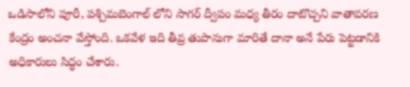ఒడిసాలోని పూరీ, పశ్చిమబెంగాల్ లోని సాగర్ ద్వీపం మధ్య తీరం దాటొచ్చని వాతావరణ కేంద్రం అంచనా వేస్తోంది. ఒకవేళ ఇది తీవ్ర తుపానుగా మారితే దానా అనే పేరు పెట్టడానికి అధికారులు సిద్ధం చేశారు.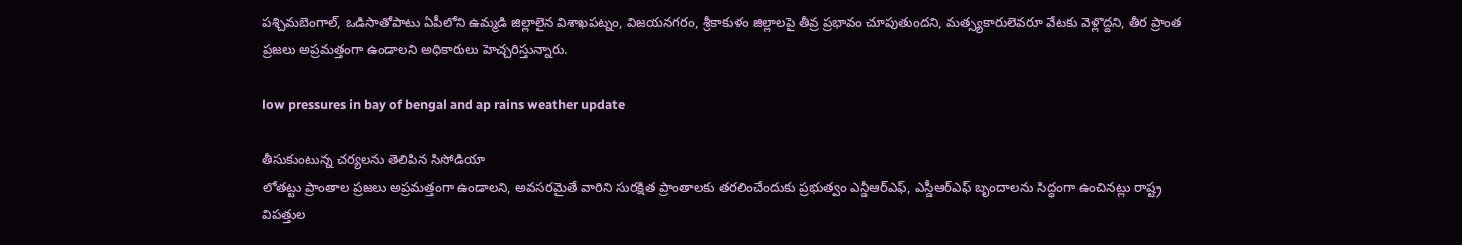పశ్చిమబెంగాల్, ఒడిసాతోపాటు ఏపీలోని ఉమ్మడి జిల్లాలైన విశాఖపట్నం, విజయనగరం, శ్రీకాకుళం జిల్లాలపై తీవ్ర ప్రభావం చూపుతుందని, మత్స్యకారులెవరూ వేటకు వెళ్లొద్దని, తీర ప్రాంత ప్రజలు అప్రమత్తంగా ఉండాలని అధికారులు హెచ్చరిస్తున్నారు.

low pressures in bay of bengal and ap rains weather update

తీసుకుంటున్న చర్యలను తెలిపిన సిసోడియా
లోతట్టు ప్రాంతాల ప్రజలు అప్రమత్తంగా ఉండాలని, అవసరమైతే వారిని సురక్షిత ప్రాంతాలకు తరలించేందుకు ప్రభుత్వం ఎన్డీఆర్ఎఫ్, ఎస్డీఆర్ఎఫ్ బృందాలను సిద్ధంగా ఉంచినట్లు రాష్ట్ర విపత్తుల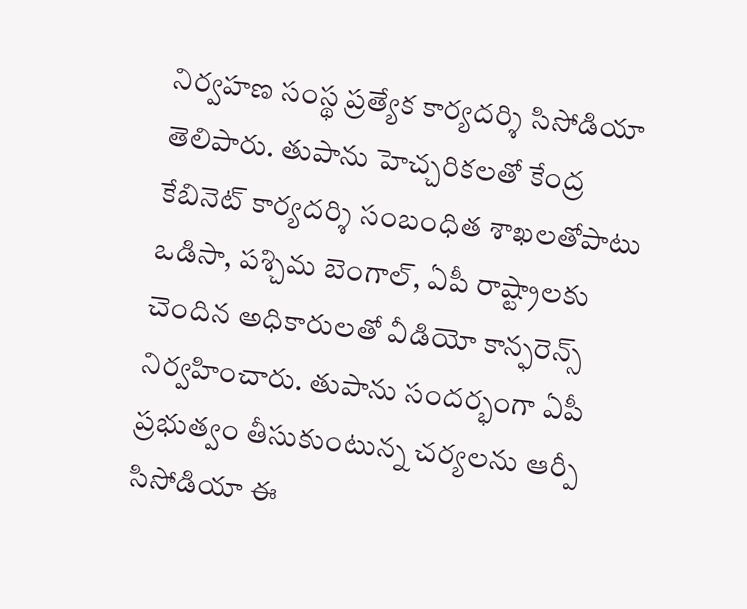నిర్వహణ సంస్థ ప్రత్యేక కార్యదర్శి సిసోడియా తెలిపారు. తుపాను హెచ్చరికలతో కేంద్ర కేబినెట్ కార్యదర్శి సంబంధిత శాఖలతోపాటు ఒడిసా, పశ్చిమ బెంగాల్, ఏపీ రాష్ట్రాలకు చెందిన అధికారులతో వీడియో కాన్ఫరెన్స్ నిర్వహించారు. తుపాను సందర్భంగా ఏపీ ప్రభుత్వం తీసుకుంటున్న చర్యలను ఆర్పీ సిసోడియా ఈ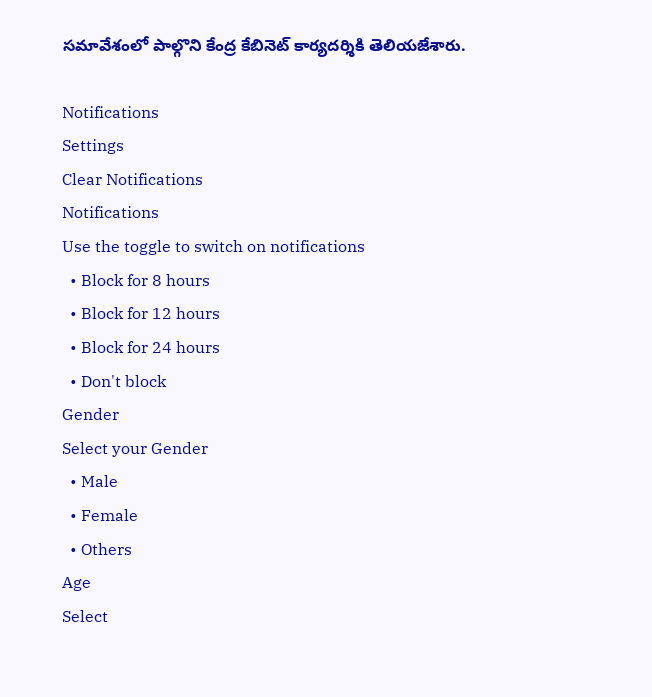సమావేశంలో పాల్గొని కేంద్ర కేబినెట్ కార్యదర్శికి తెలియజేశారు.

Notifications
Settings
Clear Notifications
Notifications
Use the toggle to switch on notifications
  • Block for 8 hours
  • Block for 12 hours
  • Block for 24 hours
  • Don't block
Gender
Select your Gender
  • Male
  • Female
  • Others
Age
Select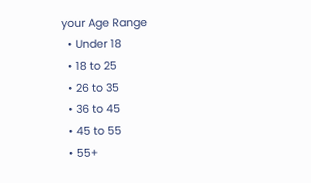your Age Range
  • Under 18
  • 18 to 25
  • 26 to 35
  • 36 to 45
  • 45 to 55
  • 55+